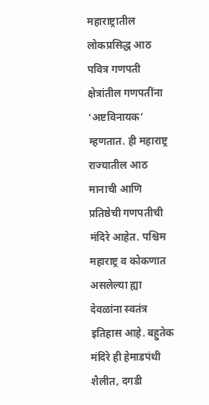महाराष्ट्रातील लोकप्रसिद्ध आठ पवित्र गणपती क्षेत्रांतील गणपतींना ‘अष्टविनायक’ म्हणतात. ही महाराष्ट्र राज्यातील आठ मानाची आणि प्रतिष्ठेची गणपतीची मंदिरे आहेत. पश्चिम महाराष्ट्र व कोकणात असलेल्या ह्या देवळांना स्वतंत्र इतिहास आहे. बहुतेक मंदिरे ही हेमाडपंथी शैलीत, दगडी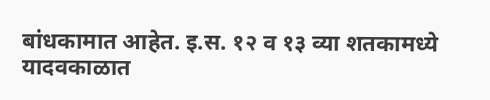बांधकामात आहेत. इ.स. १२ व १३ व्या शतकामध्ये यादवकाळात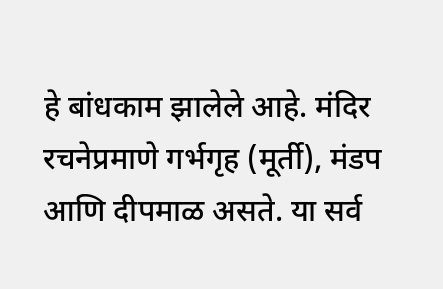हे बांधकाम झालेले आहे. मंदिर रचनेप्रमाणे गर्भगृह (मूर्ती), मंडप आणि दीपमाळ असते. या सर्व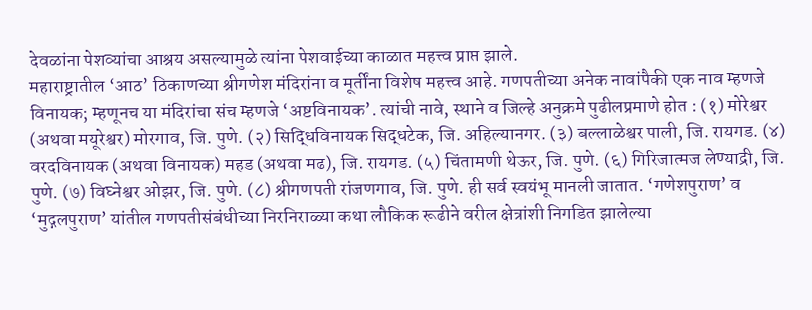देवळांना पेशव्यांचा आश्रय असल्यामुळे त्यांना पेशवाईच्या काळात महत्त्व प्राप्त झाले.
महाराष्ट्रातील ‘आठ’ ठिकाणच्या श्रीगणेश मंदिरांना व मूर्तींना विशेष महत्त्व आहे. गणपतीच्या अनेक नावांपैकी एक नाव म्हणजे विनायक; म्हणूनच या मंदिरांचा संच म्हणजे ‘अष्टविनायक’. त्यांची नावे, स्थाने व जिल्हे अनुक्रमे पुढीलप्रमाणे होत : (१) मोरेश्वर (अथवा मयूरेश्वर) मोरगाव, जि. पुणे. (२) सिद्धिविनायक सिद्धटेक, जि. अहिल्यानगर. (३) बल्लाळेश्वर पाली, जि. रायगड. (४) वरदविनायक (अथवा विनायक) महड (अथवा मढ), जि. रायगड. (५) चिंतामणी थेऊर, जि. पुणे. (६) गिरिजात्मज लेण्याद्री, जि. पुणे. (७) विघ्नेश्वर ओझर, जि. पुणे. (८) श्रीगणपती रांजणगाव, जि. पुणे. ही सर्व स्वयंभू मानली जातात. ‘गणेशपुराण’ व ‘मुद्गलपुराण’ यांतील गणपतीसंबंधीच्या निरनिराळ्या कथा लौकिक रूढीने वरील क्षेत्रांशी निगडित झालेल्या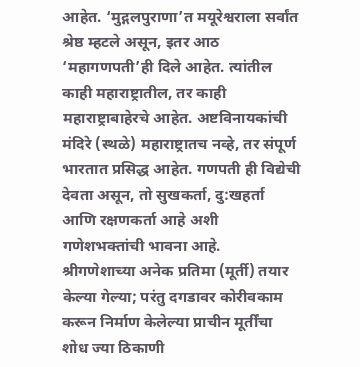आहेत. ‘मुद्गलपुराणा’त मयूरेश्वराला सर्वांत श्रेष्ठ म्हटले असून, इतर आठ ‘महागणपती’ही दिले आहेत. त्यांतील काही महाराष्ट्रातील, तर काही महाराष्ट्राबाहेरचे आहेत. अष्टविनायकांची मंदिरे (स्थळे) महाराष्ट्रातच नव्हे, तर संपूर्ण भारतात प्रसिद्ध आहेत. गणपती ही विद्येची देवता असून, तो सुखकर्ता, दु:खहर्ता आणि रक्षणकर्ता आहे अशी गणेशभक्तांची भावना आहे.
श्रीगणेशाच्या अनेक प्रतिमा (मूर्ती) तयार केल्या गेल्या; परंतु दगडावर कोरीवकाम करून निर्माण केलेल्या प्राचीन मूर्तींचा शोध ज्या ठिकाणी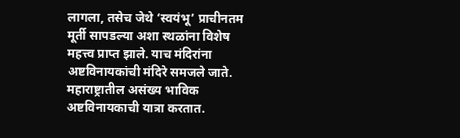लागला, तसेच जेथे ‘स्वयंभू’ प्राचीनतम मूर्ती सापडल्या अशा स्थळांना विशेष महत्त्व प्राप्त झाले. याच मंदिरांना अष्टविनायकांची मंदिरे समजले जाते. महाराष्ट्रातील असंख्य भाविक अष्टविनायकाची यात्रा करतात.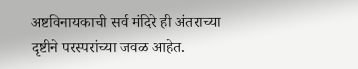अष्टविनायकाची सर्व मंदिरे ही अंतराच्या दृष्टीने परस्परांच्या जवळ आहेत.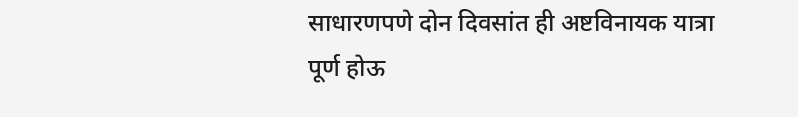साधारणपणे दोन दिवसांत ही अष्टविनायक यात्रा पूर्ण होऊ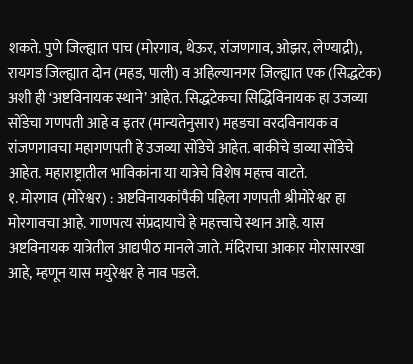शकते. पुणे जिल्ह्यात पाच (मोरगाव, थेऊर, रांजणगाव, ओझर, लेण्याद्री), रायगड जिल्ह्यात दोन (महड, पाली) व अहिल्यानगर जिल्ह्यात एक (सिद्धटेक) अशी ही ‘अष्टविनायक स्थाने’ आहेत. सिद्धटेकचा सिद्धिविनायक हा उजव्या सोंडेचा गणपती आहे व इतर (मान्यतेनुसार) महडचा वरदविनायक व रांजणगावचा महागणपती हे उजव्या सोंडेचे आहेत. बाकीचे डाव्या सोंडेचे आहेत. महाराष्ट्रातील भाविकांना या यात्रेचे विशेष महत्त्व वाटते.
१. मोरगाव (मोरेश्वर) : अष्टविनायकांपैकी पहिला गणपती श्रीमोरेश्वर हा मोरगावचा आहे. गाणपत्य संप्रदायाचे हे महत्त्वाचे स्थान आहे. यास अष्टविनायक यात्रेतील आद्यपीठ मानले जाते. मंदिराचा आकार मोरासारखा आहे, म्हणून यास मयुरेश्वर हे नाव पडले.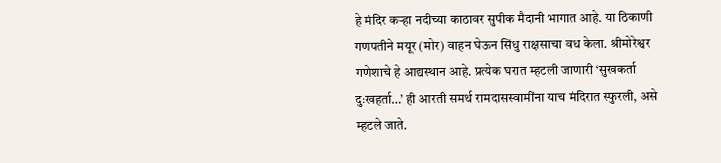हे मंदिर कऱ्हा नदीच्या काठावर सुपीक मैदानी भागात आहे. या ठिकाणी गणपतीने मयूर (मोर) वाहन घेऊन सिंधु राक्षसाचा वध केला. श्रीमोरेश्वर गणेशाचे हे आद्यस्थान आहे. प्रत्येक घरात म्हटली जाणारी ‘सुखकर्ता दुःखहर्ता…’ ही आरती समर्थ रामदासस्वामींना याच मंदिरात स्फुरली, असे म्हटले जाते.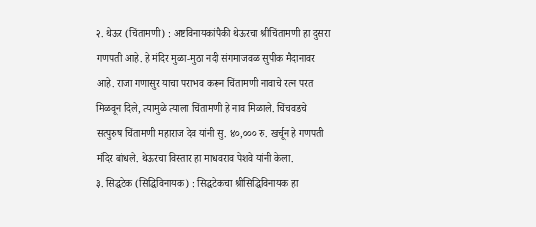२. थेऊर (चिंतामणी) : अष्टविनायकांपैकी थेऊरचा श्रीचिंतामणी हा दुसरा गणपती आहे. हे मंदिर मुळा-मुठा नदी संगमाजवळ सुपीक मैदानावर आहे. राजा गणासुर याचा पराभव करून चिंतामणी नावाचे रत्न परत मिळवून दिले, त्यामुळे त्याला चिंतामणी हे नाव मिळाले. चिंचवडचे सत्पुरुष चिंतामणी महाराज देव यांनी सु. ४०,००० रु. खर्चून हे गणपती मंदिर बांधले. थेऊरचा विस्तार हा माधवराव पेशवे यांनी केला.
३. सिद्धटेक (सिद्धिविनायक) : सिद्धटेकचा श्रीसिद्धिविनायक हा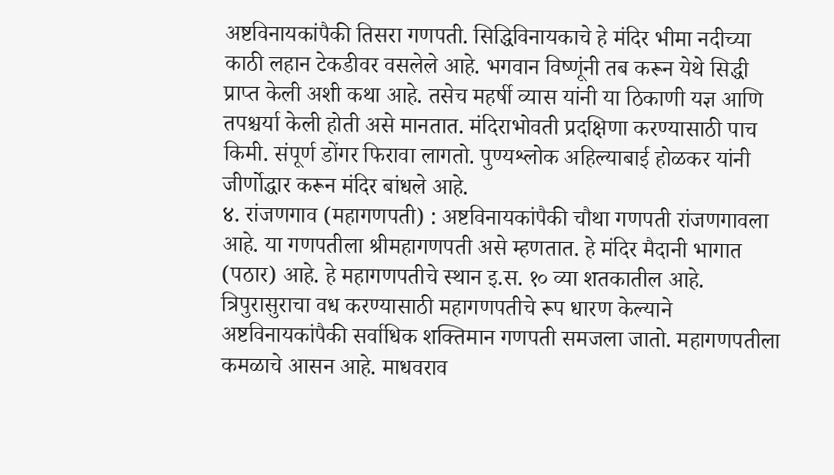अष्टविनायकांपैकी तिसरा गणपती. सिद्धिविनायकाचे हे मंदिर भीमा नदीच्या काठी लहान टेकडीवर वसलेले आहे. भगवान विष्णूंनी तब करून येथे सिद्धी प्राप्त केली अशी कथा आहे. तसेच महर्षी व्यास यांनी या ठिकाणी यज्ञ आणि तपश्चर्या केली होती असे मानतात. मंदिराभोवती प्रदक्षिणा करण्यासाठी पाच किमी. संपूर्ण डोंगर फिरावा लागतो. पुण्यश्लोक अहिल्याबाई होळकर यांनी जीर्णोद्धार करून मंदिर बांधले आहे.
४. रांजणगाव (महागणपती) : अष्टविनायकांपैकी चौथा गणपती रांजणगावला आहे. या गणपतीला श्रीमहागणपती असे म्हणतात. हे मंदिर मैदानी भागात (पठार) आहे. हे महागणपतीचे स्थान इ.स. १० व्या शतकातील आहे. त्रिपुरासुराचा वध करण्यासाठी महागणपतीचे रूप धारण केल्याने अष्टविनायकांपैकी सर्वाधिक शक्तिमान गणपती समजला जातो. महागणपतीला कमळाचे आसन आहे. माधवराव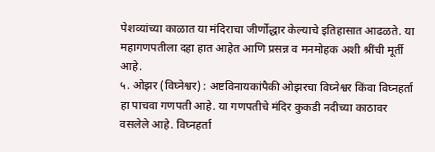पेशव्यांच्या काळात या मंदिराचा जीर्णोद्धार केल्याचे इतिहासात आढळते. या महागणपतीला दहा हात आहेत आणि प्रसन्न व मनमोहक अशी श्रींची मूर्ती आहे.
५. ओझर (विघ्नेश्वर) : अष्टविनायकांपैकी ओझरचा विघ्नेश्वर किंवा विघ्नहर्ता हा पाचवा गणपती आहे. या गणपतीचे मंदिर कुकडी नदीच्या काठावर वसलेले आहे. विघ्नहर्ता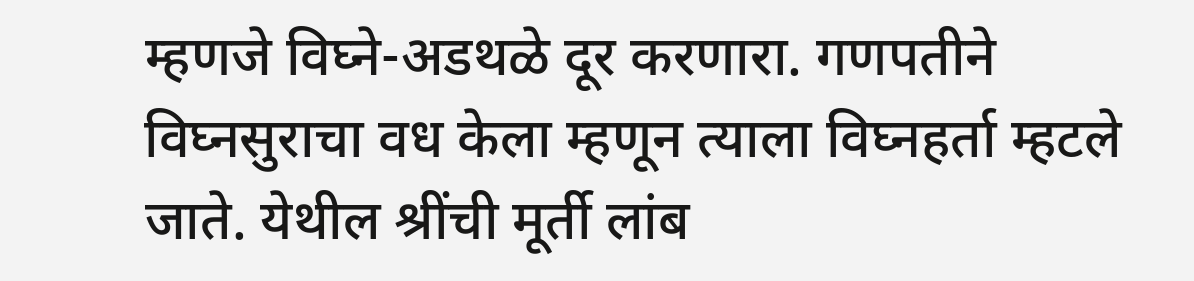म्हणजे विघ्ने-अडथळे दूर करणारा. गणपतीने विघ्नसुराचा वध केला म्हणून त्याला विघ्नहर्ता म्हटले जाते. येथील श्रींची मूर्ती लांब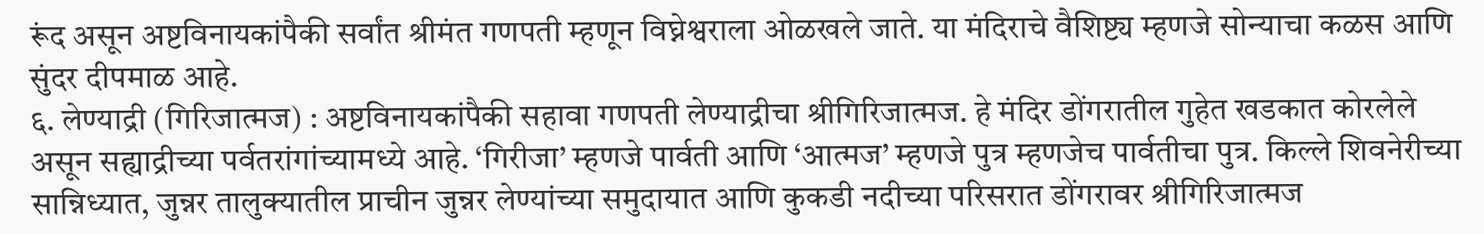रूंद असून अष्टविनायकांपैकी सर्वांत श्रीमंत गणपती म्हणून विघ्नेश्वराला ओळखले जाते. या मंदिराचे वैशिष्ट्य म्हणजे सोन्याचा कळस आणि सुंदर दीपमाळ आहे.
६. लेण्याद्री (गिरिजात्मज) : अष्टविनायकांपैकी सहावा गणपती लेण्याद्रीचा श्रीगिरिजात्मज. हे मंदिर डोंगरातील गुहेत खडकात कोरलेले असून सह्याद्रीच्या पर्वतरांगांच्यामध्ये आहे. ‘गिरीजा’ म्हणजे पार्वती आणि ‘आत्मज’ म्हणजे पुत्र म्हणजेच पार्वतीचा पुत्र. किल्ले शिवनेरीच्या सान्निध्यात, जुन्नर तालुक्यातील प्राचीन जुन्नर लेण्यांच्या समुदायात आणि कुकडी नदीच्या परिसरात डोंगरावर श्रीगिरिजात्मज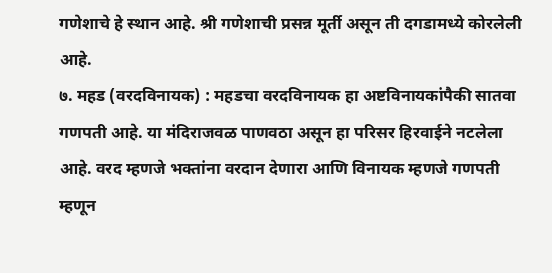गणेशाचे हे स्थान आहे. श्री गणेशाची प्रसन्न मूर्ती असून ती दगडामध्ये कोरलेली आहे.
७. महड (वरदविनायक) : महडचा वरदविनायक हा अष्टविनायकांपैकी सातवा गणपती आहे. या मंदिराजवळ पाणवठा असून हा परिसर हिरवाईने नटलेला आहे. वरद म्हणजे भक्तांना वरदान देणारा आणि विनायक म्हणजे गणपती म्हणून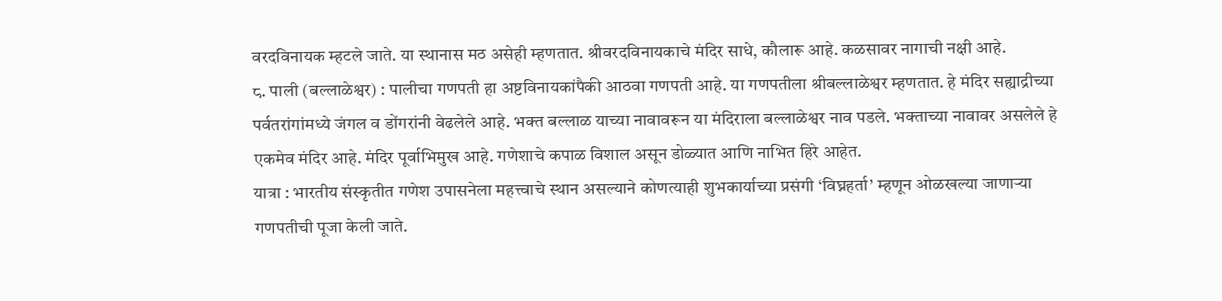वरदविनायक म्हटले जाते. या स्थानास मठ असेही म्हणतात. श्रीवरदविनायकाचे मंदिर साधे, कौलारू आहे. कळसावर नागाची नक्षी आहे.
८. पाली (बल्लाळेश्वर) : पालीचा गणपती हा अष्टविनायकांपैकी आठवा गणपती आहे. या गणपतीला श्रीबल्लाळेश्वर म्हणतात. हे मंदिर सह्याद्रीच्या पर्वतरांगांमध्ये जंगल व डोंगरांनी वेढलेले आहे. भक्त बल्लाळ याच्या नावावरून या मंदिराला बल्लाळेश्वर नाव पडले. भक्ताच्या नावावर असलेले हे एकमेव मंदिर आहे. मंदिर पूर्वाभिमुख आहे. गणेशाचे कपाळ विशाल असून डोळ्यात आणि नाभित हिरे आहेत.
यात्रा : भारतीय संस्कृतीत गणेश उपासनेला महत्त्वाचे स्थान असल्याने कोणत्याही शुभकार्याच्या प्रसंगी ‘विघ्नहर्ता’ म्हणून ओळखल्या जाणाऱ्या गणपतीची पूजा केली जाते.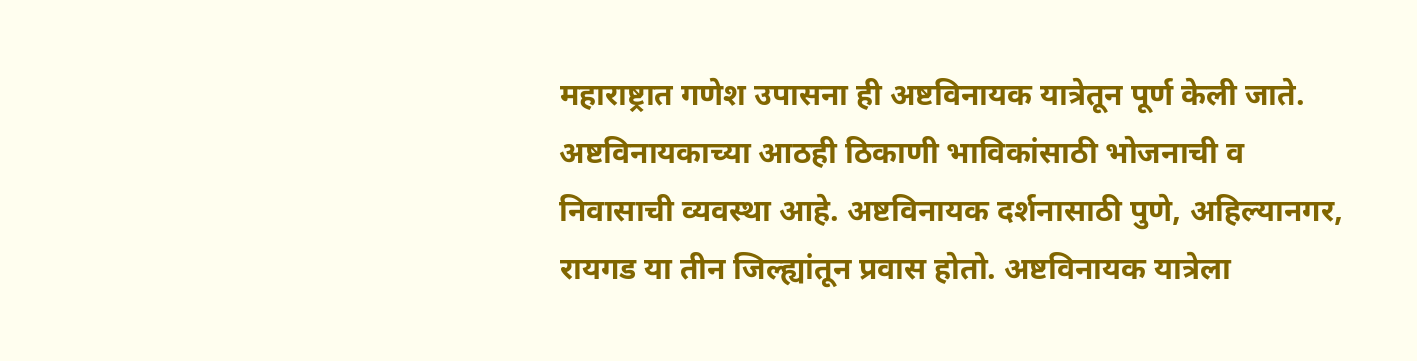महाराष्ट्रात गणेश उपासना ही अष्टविनायक यात्रेतून पूर्ण केली जाते. अष्टविनायकाच्या आठही ठिकाणी भाविकांसाठी भोजनाची व निवासाची व्यवस्था आहे. अष्टविनायक दर्शनासाठी पुणे, अहिल्यानगर, रायगड या तीन जिल्ह्यांतून प्रवास होतो. अष्टविनायक यात्रेला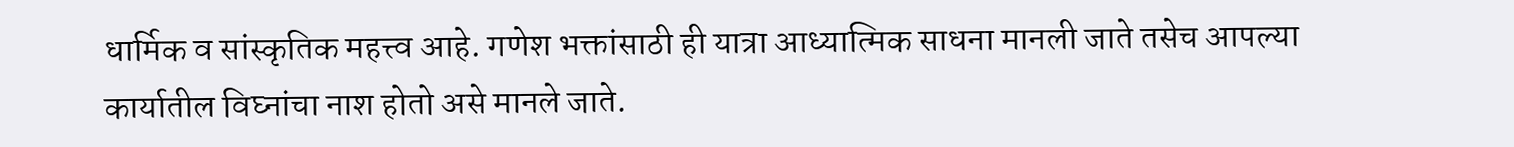धार्मिक व सांस्कृतिक महत्त्व आहे. गणेश भक्तांसाठी ही यात्रा आध्यात्मिक साधना मानली जाते तसेच आपल्या कार्यातील विघ्नांचा नाश होतो असे मानले जाते.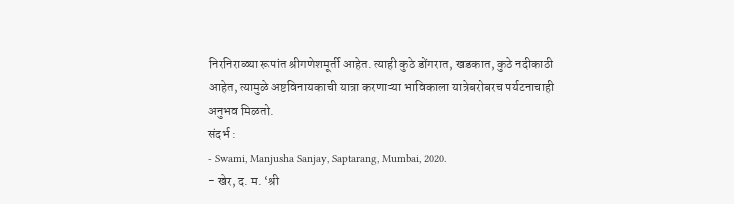निरनिराळ्या रूपांत श्रीगणेशमूर्ती आहेत. त्याही कुठे डोंगरात, खडकात, कुठे नदीकाठी आहेत, त्यामुळे अष्टविनायकाची यात्रा करणाऱ्या भाविकाला यात्रेबरोबरच पर्यटनाचाही अनुभव मिळतो.
संदर्भ :
- Swami, Manjusha Sanjay, Saptarang, Mumbai, 2020.
- खेर, द. म. ‘श्री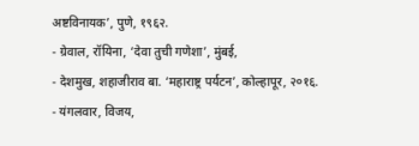अष्टविनायक’, पुणे, १९६२.
- ग्रेवाल, रॉयिना, ‘देवा तुची गणेशा’, मुंबई,
- देशमुख, शहाजीराव बा. ‘महाराष्ट्र पर्यटन’, कोल्हापूर, २०१६.
- यंगलवार, विजय,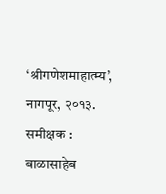‘श्रीगणेशमाहात्म्य’, नागपूर, २०१३.
समीक्षक : बाळासाहेब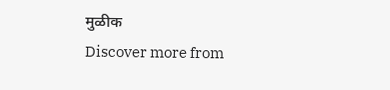मुळीक
Discover more from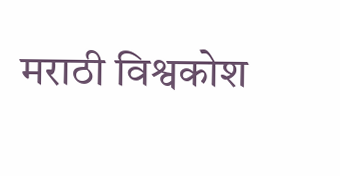मराठी विश्वकोश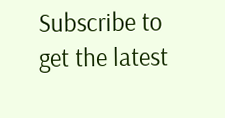Subscribe to get the latest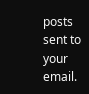posts sent to your email.